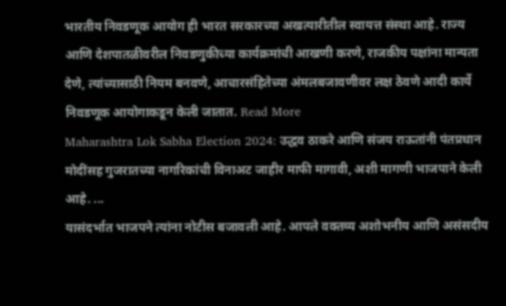भारतीय निवडणूक आयोग ही भारत सरकारच्या अखत्यारीतील स्वायत्त संस्था आहे. राज्य आणि देशपातळीवरील निवडणुकीच्या कार्यक्रमांची आखणी करणे, राजकीय पक्षांना मान्यता देणे, त्यांच्यासाठी नियम बनवणे, आचारसंहितेच्या अंमलबजावणीवर लक्ष ठेवणे आदी कार्ये निवडणूक आयोगाकडून केली जातात. Read More
Maharashtra Lok Sabha Election 2024: उद्धव ठाकरे आणि संजय राऊतांनी पंतप्रधान मोदींसह गुजरातच्या नागरिकांची विनाअट जाहीर माफी मागावी, अशी मागणी भाजपाने केली आहे. ...
यासंदर्भात भाजपने त्यांना नोटीस बजावली आहे. आपले वक्तव्य अशोभनीय आणि असंसदीय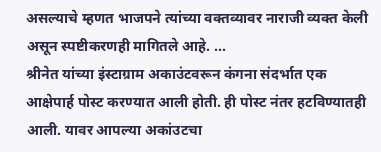असल्याचे म्हणत भाजपने त्यांच्या वक्तव्यावर नाराजी व्यक्त केली असून स्पष्टीकरणही मागितले आहे. ...
श्रीनेत यांच्या इंस्टाग्राम अकाउंटवरून कंगना संदर्भात एक आक्षेपार्ह पोस्ट करण्यात आली होती. ही पोस्ट नंतर हटविण्यातही आली. यावर आपल्या अकांउटचा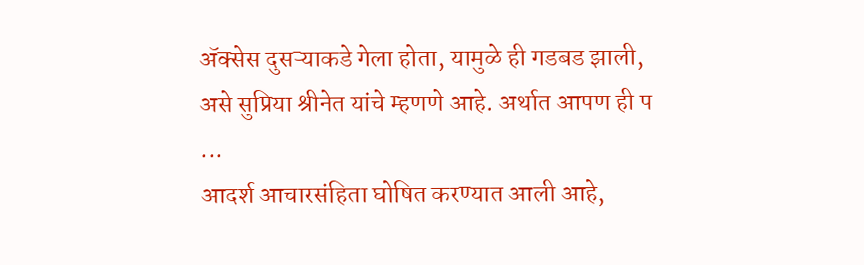ॲक्सेस दुसऱ्याकडे गेला होता, यामुळे ही गडबड झाली, असे सुप्रिया श्रीनेत यांचे म्हणणे आहे. अर्थात आपण ही प ...
आदर्श आचारसंहिता घोषित करण्यात आली आहे,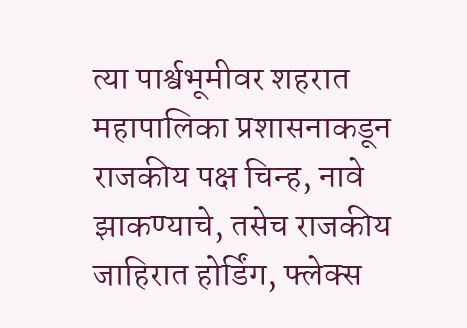त्या पार्श्वभूमीवर शहरात महापालिका प्रशासनाकडून राजकीय पक्ष चिन्ह, नावे झाकण्याचे, तसेच राजकीय जाहिरात होर्डिंग, फ्लेक्स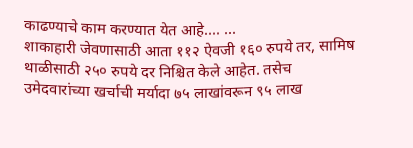काढण्याचे काम करण्यात येत आहे.... ...
शाकाहारी जेवणासाठी आता ११२ ऐवजी १६० रुपये तर, सामिष थाळीसाठी २५० रुपये दर निश्चित केले आहेत. तसेच उमेदवारांच्या खर्चाची मर्यादा ७५ लाखांवरून ९५ लाख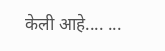केली आहे.... ...